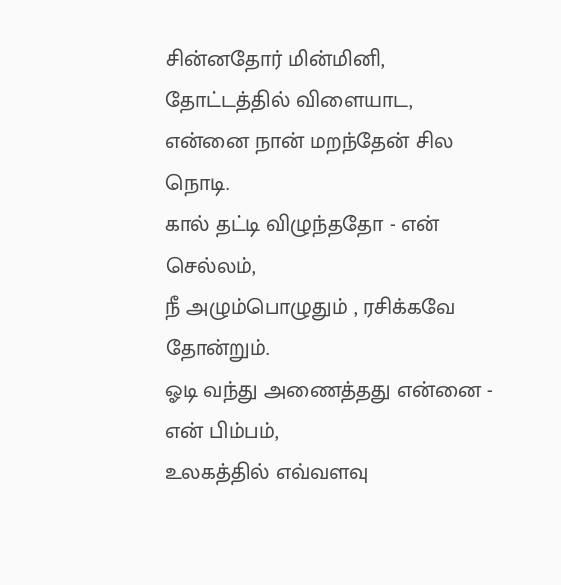சின்னதோர் மின்மினி, தோட்டத்தில் விளையாட,
என்னை நான் மறந்தேன் சில நொடி.
கால் தட்டி விழுந்ததோ - என் செல்லம்,
நீ அழும்பொழுதும் , ரசிக்கவே தோன்றும்.
ஓடி வந்து அணைத்தது என்னை - என் பிம்பம்,
உலகத்தில் எவ்வளவு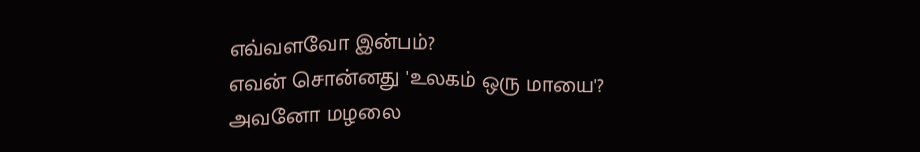எவ்வளவோ இன்பம்?
எவன் சொன்னது 'உலகம் ஒரு மாயை'?
அவனோ மழலை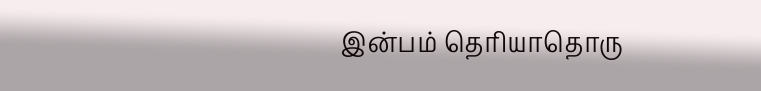இன்பம் தெரியாதொரு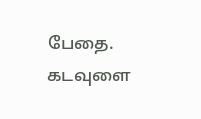பேதை.
கடவுளை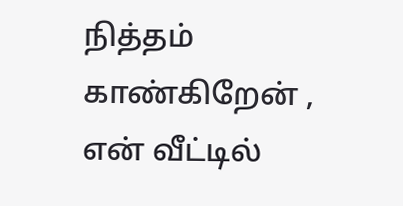நித்தம் காண்கிறேன் , என் வீட்டில்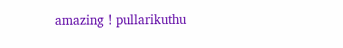amazing ! pullarikuthu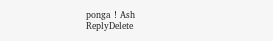ponga ! Ash
ReplyDelete